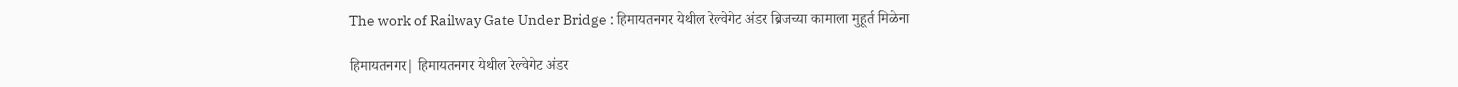The work of Railway Gate Under Bridge : हिमायतनगर येथील रेल्वेगेट अंडर ब्रिजच्या कामाला मुहूर्त मिळेना

हिमायतनगर| हिमायतनगर येथील रेल्वेगेट अंडर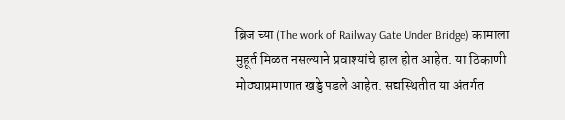ब्रिज च्या (The work of Railway Gate Under Bridge) कामाला मुहूर्त मिळत नसल्याने प्रवाश्यांचे हाल होत आहेत. या ठिकाणी मोठ्याप्रमाणात खड्डे पडले आहेत. सद्यस्थितीत या अंतर्गत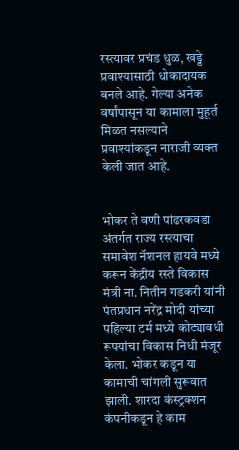रस्त्यावर प्रचंड धुळ, खड्डे प्रवाश्यासाठी धोकादायक बनले आहे. गेल्या अनेक वर्षांपासून या कामाला मुहूर्त मिळत नसल्याने प्रवाश्यांकडून नाराजी व्यक्त केली जात आहे.


भोकर ते वणी पांढरकवडा अंतर्गत राज्य रस्त्याचा समावेश नॅशनल हायवे मध्ये करून केंद्रीय रस्ते विकास मंत्री ना. नितीन गडकरी यांनी पंतप्रधान नरेंद्र मोदी यांच्या पहिल्या टर्म मध्ये कोट्यावधी रूपयांचा विकास निधी मंजूर केला. भोकर कडून या कामाची चांगली सुरूवात झाली. शारदा कंस्ट्रक्शन कंपनीकडून हे काम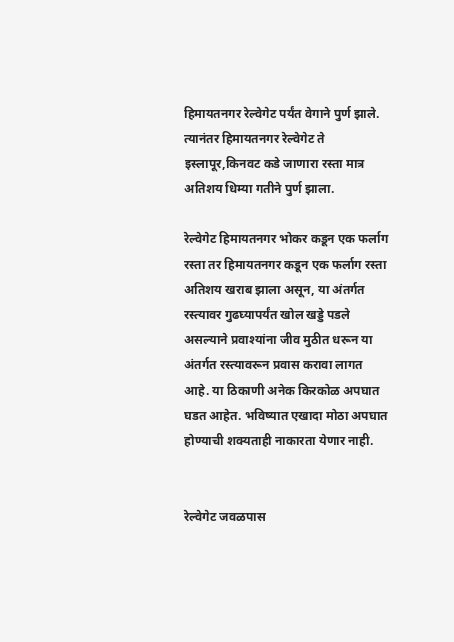हिमायतनगर रेल्वेगेट पर्यंत वेगाने पुर्ण झाले. त्यानंतर हिमायतनगर रेल्वेगेट ते इस्लापूर,किनवट कडे जाणारा रस्ता मात्र अतिशय धिम्या गतीने पुर्ण झाला.

रेल्वेगेट हिमायतनगर भोकर कडून एक फर्लाग रस्ता तर हिमायतनगर कडून एक फर्लाग रस्ता अतिशय खराब झाला असून, या अंतर्गत रस्त्यावर गुढघ्यापर्यंत खोल खड्डे पडले असल्याने प्रवाश्यांना जीव मुठीत धरून या अंतर्गत रस्त्यावरून प्रवास करावा लागत आहे. या ठिकाणी अनेक किरकोळ अपघात घडत आहेत. भविष्यात एखादा मोठा अपघात होण्याची शक्यताही नाकारता येणार नाही.


रेल्वेगेट जवळपास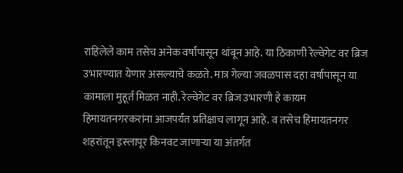राहिलेले काम तसेच अनेक वर्षांपासून थांबून आहे. या ठिकाणी रेल्वेगेट वर ब्रिज उभारण्यात येणार असल्याचे कळते. मात्र गेल्या जवळपास दहा वर्षापासून या कामाला मुहूर्त मिळत नाही. रेल्वेगेट वर ब्रिज उभारणी हे कायम हिमायतनगरकरांना आजपर्यंत प्रतिक्षाच लागून आहे. व तसेच हिमायतनगर शहरांतून इस्लापूर किनवट जाणाऱ्या या अंतर्गत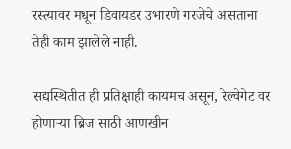रस्त्यावर मधून डिवायडर उभारणे गरजेचे असताना तेही काम झालेले नाही.

सद्यस्थितीत ही प्रतिक्षाही कायमच असून, रेल्वेगेट वर होणाऱ्या ब्रिज साठी आणखीन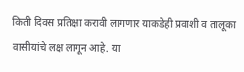किती दिवस प्रतिक्षा करावी लागणार याकडेही प्रवाशी व तालूका वासीयांचे लक्ष लागून आहे. या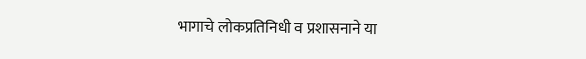भागाचे लोकप्रतिनिधी व प्रशासनाने या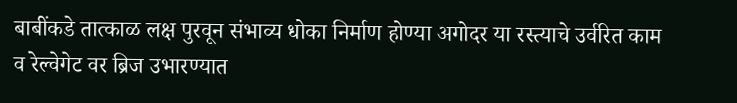बाबींकडे तात्काळ लक्ष पुरवून संभाव्य धोका निर्माण होण्या अगोदर या रस्त्याचे उर्वरित काम व रेल्वेगेट वर ब्रिज उभारण्यात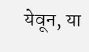येवून, या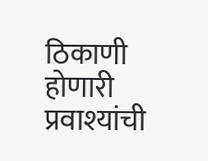ठिकाणी होणारी प्रवाश्यांची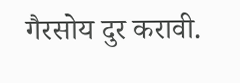गैरसोय दुर करावी.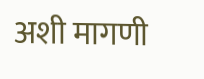अशी मागणी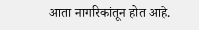आता नागरिकांतून होत आहे.